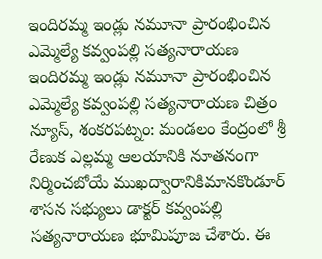ఇందిరమ్మ ఇండ్లు నమూనా ప్రారంభించిన ఎమ్మెల్యే కవ్వంపల్లి సత్యనారాయణ
ఇందిరమ్మ ఇండ్లు నమూనా ప్రారంభించిన ఎమ్మెల్యే కవ్వంపల్లి సత్యనారాయణ చిత్రం న్యూస్, శంకరపట్నం: మండలం కేంద్రంలో శ్రీ రేణుక ఎల్లమ్మ ఆలయానికి నూతనంగా నిర్మించబోయే ముఖద్వారానికిమానకొండూర్ శాసన సభ్యులు డాక్టర్ కవ్వంపల్లి సత్యనారాయణ భూమిపూజ చేశారు. ఈ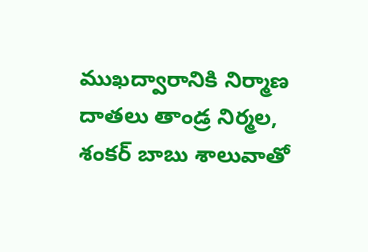ముఖద్వారానికి నిర్మాణ దాతలు తాండ్ర నిర్మల, శంకర్ బాబు శాలువాతో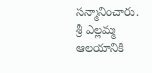సన్మానించారు. శ్రీ ఎల్లమ్మ ఆలయానికి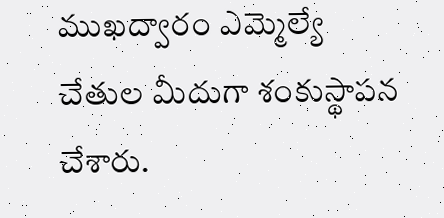ముఖద్వారం ఎమ్మెల్యే చేతుల మీదుగా శంకుస్థాపన చేశారు.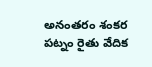అనంతరం శంకర పట్నం రైతు వేదిక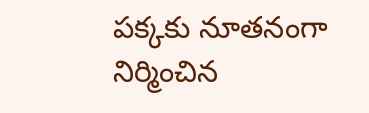పక్కకు నూతనంగా నిర్మించిన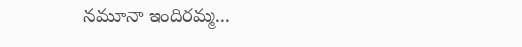నమూనా ఇందిరమ్మ...